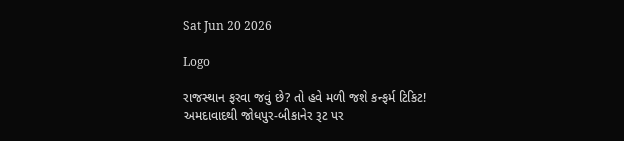Sat Jun 20 2026

Logo

રાજસ્થાન ફરવા જવું છે? તો હવે મળી જશે કન્ફર્મ ટિકિટ!  અમદાવાદથી જોધપુર-બીકાનેર રૂટ પર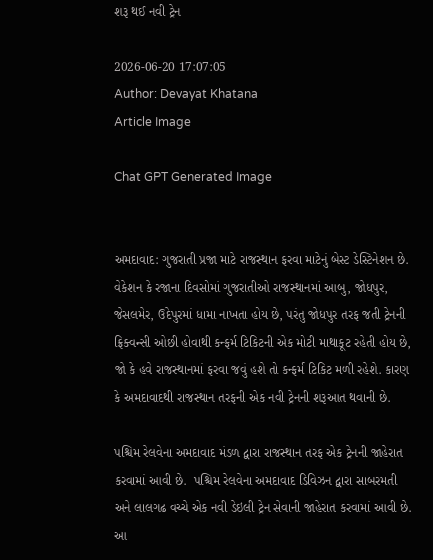શરૂ થઈ નવી ટ્રેન

2026-06-20 17:07:05
Author: Devayat Khatana
Article Image

Chat GPT Generated Image


અમદાવાદ: ગુજરાતી પ્રજા માટે રાજસ્થાન ફરવા માટેનું બેસ્ટ ડેસ્ટિનેશન છે. વેકેશન કે રજાના દિવસોમાં ગુજરાતીઓ રાજસ્થાનમાં આબુ, જોધપુર, જેસલમેર, ઉદેપુરમાં ધામા નાખતા હોય છે, પરંતુ જોધપુર તરફ જતી ટ્રેનની ફ્રિક્વન્સી ઓછી હોવાથી કન્ફર્મ ટિકિટની એક મોટી માથાકૂટ રહેતી હોય છે, જો કે હવે રાજસ્થાનમાં ફરવા જવું હશે તો કન્ફર્મ ટિકિટ મળી રહેશે. કારણ કે અમદાવાદથી રાજસ્થાન તરફની એક નવી ટ્રેનની શરૂઆત થવાની છે.

પશ્ચિમ રેલવેના અમદાવાદ મંડળ દ્વારા રાજસ્થાન તરફ એક ટ્રેનની જાહેરાત કરવામાં આવી છે.  પશ્ચિમ રેલવેના અમદાવાદ ડિવિઝન દ્વારા સાબરમતી અને લાલગઢ વચ્ચે એક નવી ડેઇલી ટ્રેન સેવાની જાહેરાત કરવામાં આવી છે. આ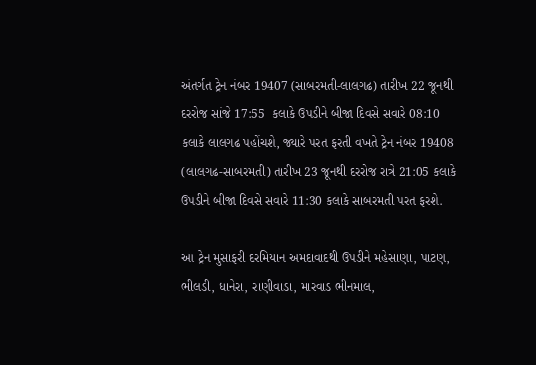અંતર્ગત ટ્રેન નંબર 19407 (સાબરમતી-લાલગઢ) તારીખ 22 જૂનથી દરરોજ સાંજે 17:55  કલાકે ઉપડીને બીજા દિવસે સવારે 08:10 કલાકે લાલગઢ પહોંચશે, જ્યારે પરત ફરતી વખતે ટ્રેન નંબર 19408 (લાલગઢ-સાબરમતી) તારીખ 23 જૂનથી દરરોજ રાત્રે 21:05 કલાકે ઉપડીને બીજા દિવસે સવારે 11:30 કલાકે સાબરમતી પરત ફરશે.

આ ટ્રેન મુસાફરી દરમિયાન અમદાવાદથી ઉપડીને મહેસાણા, પાટણ, ભીલડી, ધાનેરા, રાણીવાડા, મારવાડ ભીનમાલ,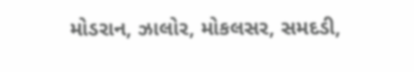મોડરાન, ઝાલોર, મોકલસર, સમદડી,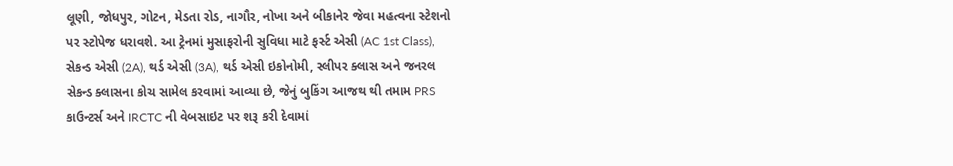લૂણી, જોધપુર, ગોટન, મેડતા રોડ, નાગૌર, નોખા અને બીકાનેર જેવા મહત્વના સ્ટેશનો પર સ્ટોપેજ ધરાવશે. આ ટ્રેનમાં મુસાફરોની સુવિધા માટે ફર્સ્ટ એસી (AC 1st Class), સેકન્ડ એસી (2A), થર્ડ એસી (3A), થર્ડ એસી ઇકોનોમી, સ્લીપર ક્લાસ અને જનરલ સેકન્ડ ક્લાસના કોચ સામેલ કરવામાં આવ્યા છે, જેનું બુકિંગ આજથ થી તમામ PRS કાઉન્ટર્સ અને IRCTC ની વેબસાઇટ પર શરૂ કરી દેવામાં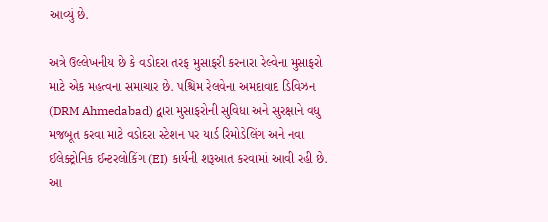આવ્યું છે.

અત્રે ઉલ્લેખનીય છે કે વડોદરા તરફ મુસાફરી કરનારા રેલ્વેના મુસાફરો માટે એક મહત્વના સમાચાર છે. પશ્ચિમ રેલવેના અમદાવાદ ડિવિઝન (DRM Ahmedabad) દ્વારા મુસાફરોની સુવિધા અને સુરક્ષાને વધુ મજબૂત કરવા માટે વડોદરા સ્ટેશન પર યાર્ડ રિમોડેલિંગ અને નવા ઈલેક્ટ્રોનિક ઈન્ટરલોકિંગ (EI) કાર્યની શરૂઆત કરવામાં આવી રહી છે. આ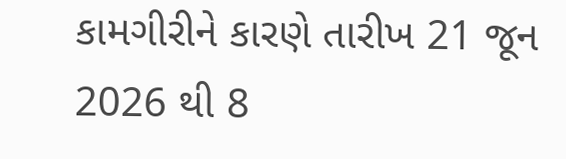કામગીરીને કારણે તારીખ 21 જૂન 2026 થી 8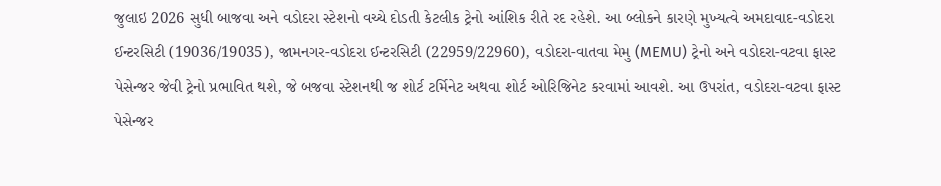જુલાઇ 2026 સુધી બાજવા અને વડોદરા સ્ટેશનો વચ્ચે દોડતી કેટલીક ટ્રેનો આંશિક રીતે રદ રહેશે. આ બ્લોકને કારણે મુખ્યત્વે અમદાવાદ-વડોદરા ઈન્ટરસિટી (19036/19035), જામનગર-વડોદરા ઈન્ટરસિટી (22959/22960), વડોદરા-વાતવા મેમુ (MEMU) ટ્રેનો અને વડોદરા-વટવા ફાસ્ટ પેસેન્જર જેવી ટ્રેનો પ્રભાવિત થશે, જે બજવા સ્ટેશનથી જ શોર્ટ ટર્મિનેટ અથવા શોર્ટ ઓરિજિનેટ કરવામાં આવશે. આ ઉપરાંત, વડોદરા-વટવા ફાસ્ટ પેસેન્જર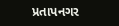પ્રતાપનગર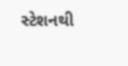સ્ટેશનથી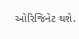ઓરિજિનેટ થશે.